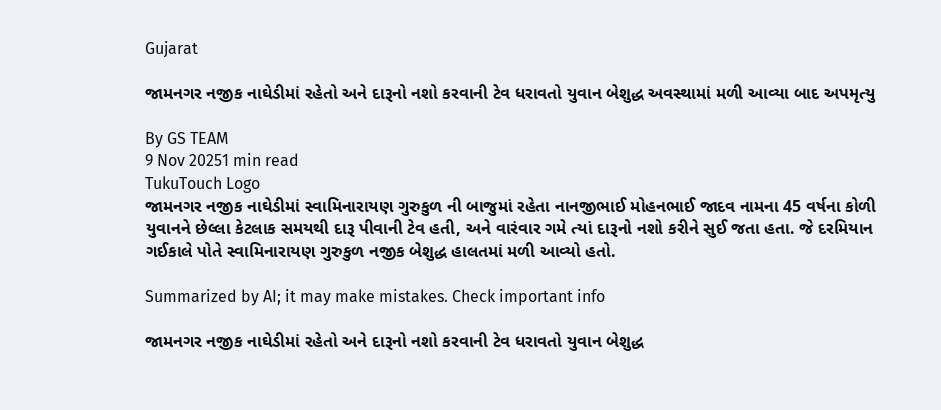Gujarat

જામનગર નજીક નાઘેડીમાં રહેતો અને દારૂનો નશો કરવાની ટેવ ધરાવતો યુવાન બેશુદ્ધ અવસ્થામાં મળી આવ્યા બાદ અપમૃત્યુ

By GS TEAM
9 Nov 20251 min read
TukuTouch Logo
જામનગર નજીક નાઘેડીમાં સ્વામિનારાયણ ગુરુકુળ ની બાજુમાં રહેતા નાનજીભાઈ મોહનભાઈ જાદવ નામના 45 વર્ષના કોળી યુવાનને છેલ્લા કેટલાક સમયથી દારૂ પીવાની ટેવ હતી, અને વારંવાર ગમે ત્યાં દારૂનો નશો કરીને સુઈ જતા હતા. જે દરમિયાન ગઈકાલે પોતે સ્વામિનારાયણ ગુરુકુળ નજીક બેશુદ્ધ હાલતમાં મળી આવ્યો હતો.

Summarized by AI; it may make mistakes. Check important info

જામનગર નજીક નાઘેડીમાં રહેતો અને દારૂનો નશો કરવાની ટેવ ધરાવતો યુવાન બેશુદ્ધ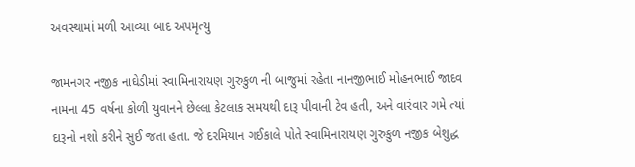અવસ્થામાં મળી આવ્યા બાદ અપમૃત્યુ

જામનગર નજીક નાઘેડીમાં સ્વામિનારાયણ ગુરુકુળ ની બાજુમાં રહેતા નાનજીભાઈ મોહનભાઈ જાદવ નામના 45 વર્ષના કોળી યુવાનને છેલ્લા કેટલાક સમયથી દારૂ પીવાની ટેવ હતી, અને વારંવાર ગમે ત્યાં દારૂનો નશો કરીને સુઈ જતા હતા. જે દરમિયાન ગઈકાલે પોતે સ્વામિનારાયણ ગુરુકુળ નજીક બેશુદ્ધ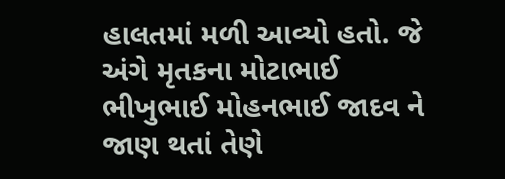હાલતમાં મળી આવ્યો હતો. જે અંગે મૃતકના મોટાભાઈ ભીખુભાઈ મોહનભાઈ જાદવ ને જાણ થતાં તેણે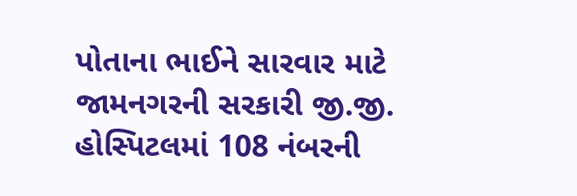પોતાના ભાઈને સારવાર માટે જામનગરની સરકારી જી.જી. હોસ્પિટલમાં 108 નંબરની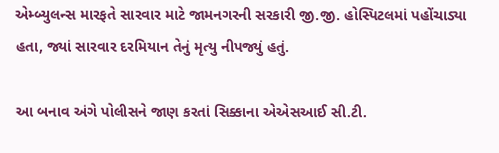એમ્બ્યુલન્સ મારફતે સારવાર માટે જામનગરની સરકારી જી.જી. હોસ્પિટલમાં પહોંચાડ્યા હતા, જ્યાં સારવાર દરમિયાન તેનું મૃત્યુ નીપજ્યું હતું.

આ બનાવ અંગે પોલીસને જાણ કરતાં સિક્કાના એએસઆઈ સી.ટી.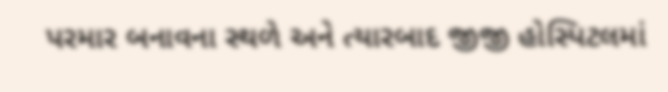પરમાર બનાવના સ્થળે અને ત્યારબાદ જીજી હોસ્પિટલમાં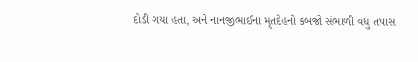દોડી ગયા હતા, અને નાનજીભાઈના મૃતદેહનો કબજો સંભાળી વધુ તપાસ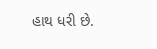હાથ ધરી છે.